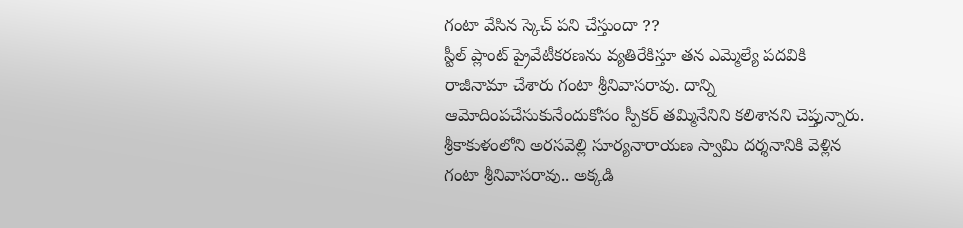గంటా వేసిన స్కెచ్ పని చేస్తుందా ??
స్టీల్ ప్లాంట్ ప్రైవేటీకరణను వ్యతిరేకిస్తూ తన ఎమ్మెల్యే పదవికి రాజీనామా చేశారు గంటా శ్రీనివాసరావు. దాన్ని ఆమోదింపచేసుకునేందుకోసం స్పీకర్ తమ్మినేనిని కలిశానని చెప్తున్నారు. శ్రీకాకుళంలోని అరసవెల్లి సూర్యనారాయణ స్వామి దర్శనానికి వెళ్లిన గంటా శ్రీనివాసరావు.. అక్కడి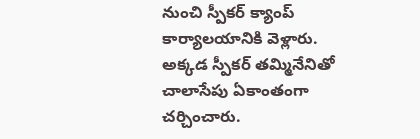నుంచి స్పీకర్ క్యాంప్ కార్యాలయానికి వెళ్లారు. అక్కడ స్పీకర్ తమ్మినేనితో చాలాసేపు ఏకాంతంగా చర్చించారు.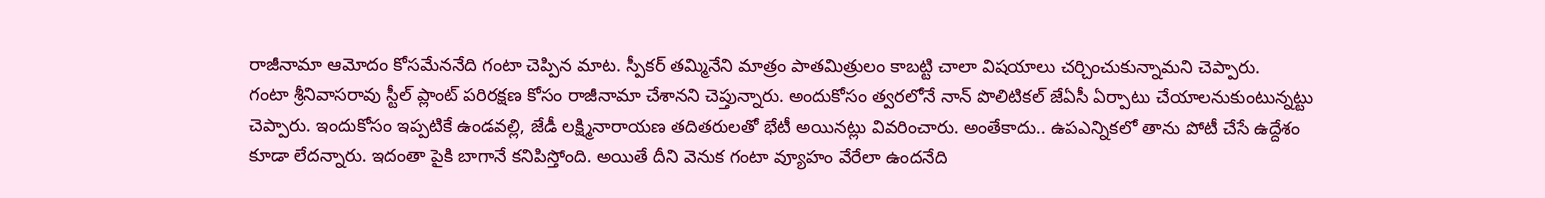రాజీనామా ఆమోదం కోసమేననేది గంటా చెప్పిన మాట. స్పీకర్ తమ్మినేని మాత్రం పాతమిత్రులం కాబట్టి చాలా విషయాలు చర్చించుకున్నామని చెప్పారు.
గంటా శ్రీనివాసరావు స్టీల్ ప్లాంట్ పరిరక్షణ కోసం రాజీనామా చేశానని చెప్తున్నారు. అందుకోసం త్వరలోనే నాన్ పొలిటికల్ జేఏసీ ఏర్పాటు చేయాలనుకుంటున్నట్టు చెప్పారు. ఇందుకోసం ఇప్పటికే ఉండవల్లి, జేడీ లక్ష్మినారాయణ తదితరులతో భేటీ అయినట్లు వివరించారు. అంతేకాదు.. ఉపఎన్నికలో తాను పోటీ చేసే ఉద్దేశం కూడా లేదన్నారు. ఇదంతా పైకి బాగానే కనిపిస్తోంది. అయితే దీని వెనుక గంటా వ్యూహం వేరేలా ఉందనేది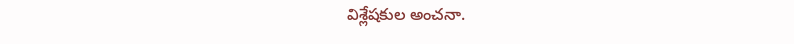విశ్లేషకుల అంచనా.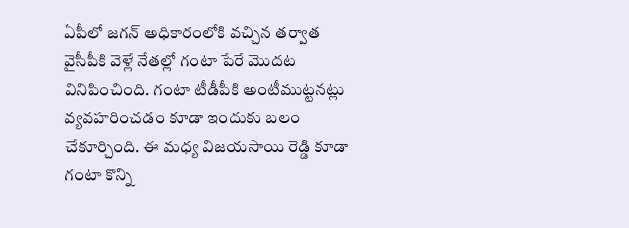ఏపీలో జగన్ అధికారంలోకి వచ్చిన తర్వాత వైసీపీకి వెళ్లే నేతల్లో గంటా పేరే మొదట వినిపించింది. గంటా టీడీపీకి అంటీముట్టనట్లు వ్యవహరించడం కూడా ఇందుకు బలం చేకూర్చింది. ఈ మధ్య విజయసాయి రెడ్డి కూడా గంటా కొన్ని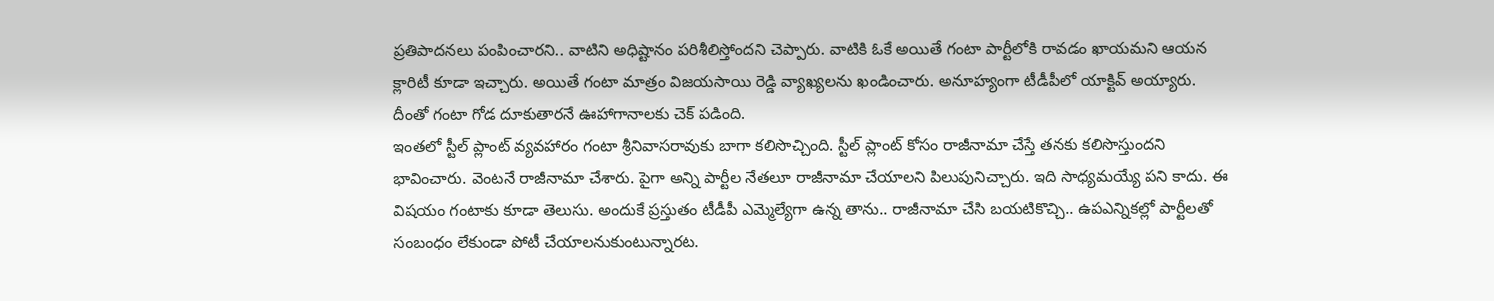ప్రతిపాదనలు పంపించారని.. వాటిని అధిష్టానం పరిశీలిస్తోందని చెప్పారు. వాటికి ఓకే అయితే గంటా పార్టీలోకి రావడం ఖాయమని ఆయన క్లారిటీ కూడా ఇచ్చారు. అయితే గంటా మాత్రం విజయసాయి రెడ్డి వ్యాఖ్యలను ఖండించారు. అనూహ్యంగా టీడీపీలో యాక్టివ్ అయ్యారు. దీంతో గంటా గోడ దూకుతారనే ఊహాగానాలకు చెక్ పడింది.
ఇంతలో స్టీల్ ప్లాంట్ వ్యవహారం గంటా శ్రీనివాసరావుకు బాగా కలిసొచ్చింది. స్టీల్ ప్లాంట్ కోసం రాజీనామా చేస్తే తనకు కలిసొస్తుందని భావించారు. వెంటనే రాజీనామా చేశారు. పైగా అన్ని పార్టీల నేతలూ రాజీనామా చేయాలని పిలుపునిచ్చారు. ఇది సాధ్యమయ్యే పని కాదు. ఈ విషయం గంటాకు కూడా తెలుసు. అందుకే ప్రస్తుతం టీడీపీ ఎమ్మెల్యేగా ఉన్న తాను.. రాజీనామా చేసి బయటికొచ్చి.. ఉపఎన్నికల్లో పార్టీలతో సంబంధం లేకుండా పోటీ చేయాలనుకుంటున్నారట.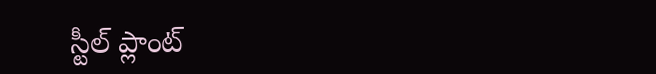స్టీల్ ప్లాంట్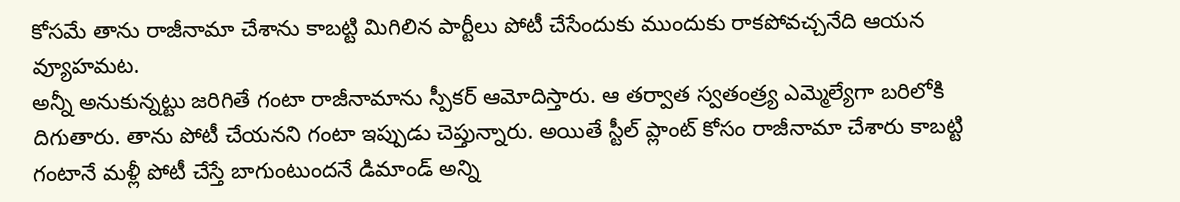కోసమే తాను రాజీనామా చేశాను కాబట్టి మిగిలిన పార్టీలు పోటీ చేసేందుకు ముందుకు రాకపోవచ్చనేది ఆయన వ్యూహమట.
అన్నీ అనుకున్నట్టు జరిగితే గంటా రాజీనామాను స్పీకర్ ఆమోదిస్తారు. ఆ తర్వాత స్వతంత్ర్య ఎమ్మెల్యేగా బరిలోకి దిగుతారు. తాను పోటీ చేయనని గంటా ఇప్పుడు చెప్తున్నారు. అయితే స్టీల్ ప్లాంట్ కోసం రాజీనామా చేశారు కాబట్టి గంటానే మళ్లీ పోటీ చేస్తే బాగుంటుందనే డిమాండ్ అన్ని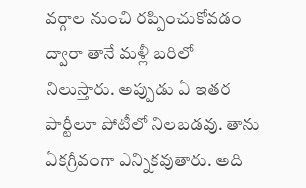వర్గాల నుంచి రప్పించుకోవడం ద్వారా తానే మళ్లీ బరిలో నిలుస్తారు. అప్పుడు ఏ ఇతర పార్టీలూ పోటీలో నిలబడవు. తాను ఏకగ్రీవంగా ఎన్నికవుతారు. అది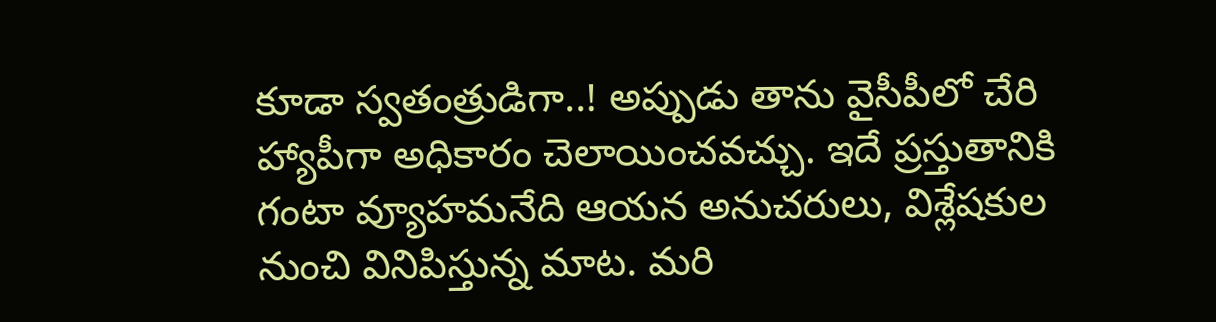కూడా స్వతంత్రుడిగా..! అప్పుడు తాను వైసీపీలో చేరి హ్యాపీగా అధికారం చెలాయించవచ్చు. ఇదే ప్రస్తుతానికి గంటా వ్యూహమనేది ఆయన అనుచరులు, విశ్లేషకుల నుంచి వినిపిస్తున్న మాట. మరి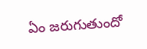ఏం జరుగుతుందో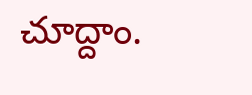చూద్దాం.